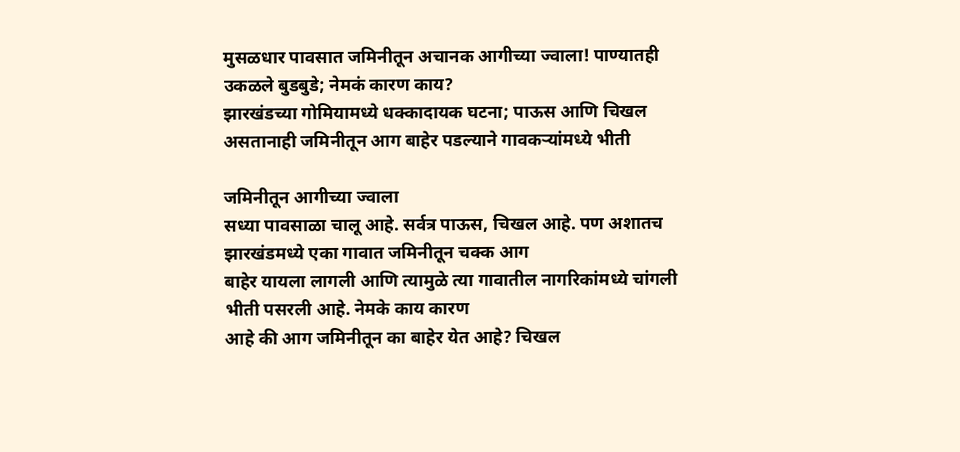मुसळधार पावसात जमिनीतून अचानक आगीच्या ज्वाला! पाण्यातही उकळले बुडबुडे; नेमकं कारण काय?
झारखंडच्या गोमियामध्ये धक्कादायक घटना; पाऊस आणि चिखल असतानाही जमिनीतून आग बाहेर पडल्याने गावकऱ्यांमध्ये भीती

जमिनीतून आगीच्या ज्वाला
सध्या पावसाळा चालू आहे. सर्वत्र पाऊस, चिखल आहे. पण अशातच झारखंडमध्ये एका गावात जमिनीतून चक्क आग
बाहेर यायला लागली आणि त्यामुळे त्या गावातील नागरिकांमध्ये चांगली भीती पसरली आहे. नेमके काय कारण
आहे की आग जमिनीतून का बाहेर येत आहे? चिखल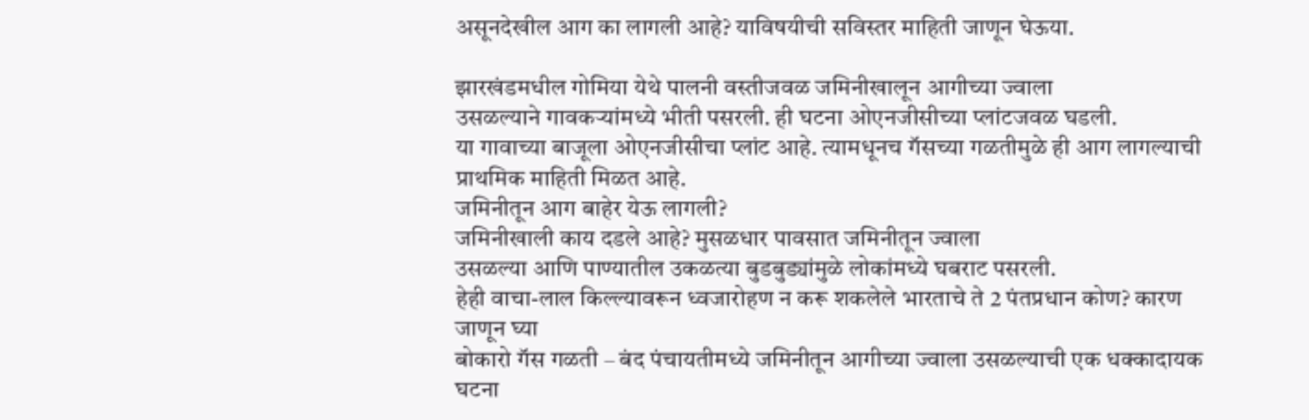असूनदेखील आग का लागली आहे? याविषयीची सविस्तर माहिती जाणून घेऊया.

झारखंडमधील गोमिया येथे पालनी वस्तीजवळ जमिनीखालून आगीच्या ज्वाला
उसळल्याने गावकऱ्यांमध्ये भीती पसरली. ही घटना ओएनजीसीच्या प्लांटजवळ घडली.
या गावाच्या बाजूला ओएनजीसीचा प्लांट आहे. त्यामधूनच गॅसच्या गळतीमुळे ही आग लागल्याची प्राथमिक माहिती मिळत आहे.
जमिनीतून आग बाहेर येऊ लागली?
जमिनीखाली काय दडले आहे? मुसळधार पावसात जमिनीतून ज्वाला
उसळल्या आणि पाण्यातील उकळत्या बुडबुड्यांमुळे लोकांमध्ये घबराट पसरली.
हेही वाचा-लाल किल्ल्यावरून ध्वजारोहण न करू शकलेले भारताचे ते 2 पंतप्रधान कोण? कारण जाणून घ्या
बोकारो गॅस गळती – बंद पंचायतीमध्ये जमिनीतून आगीच्या ज्वाला उसळल्याची एक धक्कादायक घटना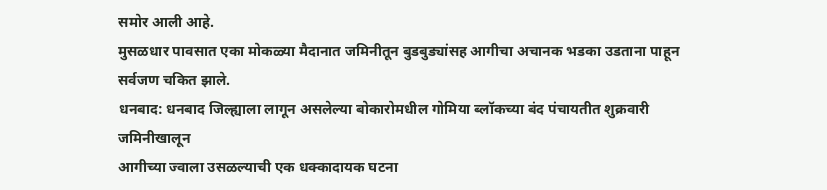समोर आली आहे.
मुसळधार पावसात एका मोकळ्या मैदानात जमिनीतून बुडबुड्यांसह आगीचा अचानक भडका उडताना पाहून सर्वजण चकित झाले.
धनबाद: धनबाद जिल्ह्याला लागून असलेल्या बोकारोमधील गोमिया ब्लॉकच्या बंद पंचायतीत शुक्रवारी जमिनीखालून
आगीच्या ज्वाला उसळल्याची एक धक्कादायक घटना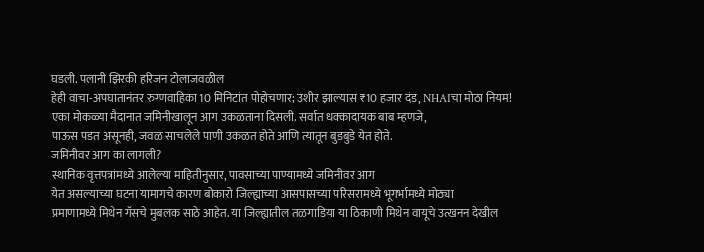घडली. पलानी झिरकी हरिजन टोलाजवळील
हेही वाचा-अपघातानंतर रुग्णवाहिका 10 मिनिटांत पोहोचणार; उशीर झाल्यास ₹10 हजार दंड, NHAIचा मोठा नियम!
एका मोकळ्या मैदानात जमिनीखालून आग उकळताना दिसली. सर्वात धक्कादायक बाब म्हणजे,
पाऊस पडत असूनही, जवळ साचलेले पाणी उकळत होते आणि त्यातून बुडबुडे येत होते.
जमिनीवर आग का लागली?
स्थानिक वृत्तपत्रांमध्ये आलेल्या माहितीनुसार, पावसाच्या पाण्यामध्ये जमिनीवर आग
येत असल्याच्या घटना यामागचे कारण बोकारो जिल्ह्याच्या आसपासच्या परिसरामध्ये भूगर्भामध्ये मोठ्या
प्रमाणामध्ये मिथेन गॅसचे मुबलक साठे आहेत. या जिल्ह्यातील तळगाडिया या ठिकाणी मिथेन वायूचे उत्खनन देखील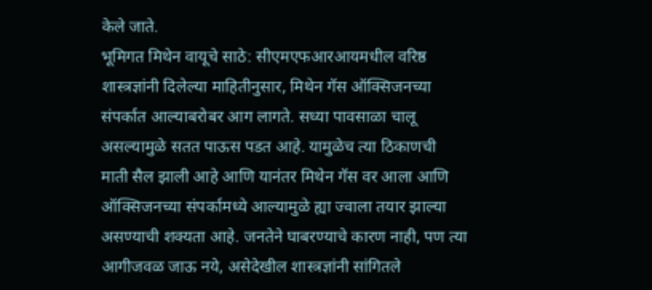केले जाते.
भूमिगत मिथेन वायूचे साठे: सीएमएफआरआयमधील वरिष्ठ शास्त्रज्ञांनी दिलेल्या माहितीनुसार, मिथेन गॅस ऑक्सिजनच्या
संपर्कात आल्याबरोबर आग लागते. सध्या पावसाळा चालू असल्यामुळे सतत पाऊस पडत आहे. यामुळेच त्या ठिकाणची
माती सैल झाली आहे आणि यानंतर मिथेन गॅस वर आला आणि ऑक्सिजनच्या संपर्कामध्ये आल्यामुळे ह्या ज्वाला तयार झाल्या
असण्याची शक्यता आहे. जनतेने घाबरण्याचे कारण नाही, पण त्या आगीजवळ जाऊ नये, असेदेखील शास्त्रज्ञांनी सांगितले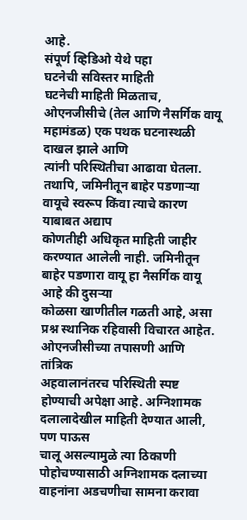आहे.
संपूर्ण व्हिडिओ येथे पहा
घटनेची सविस्तर माहिती
घटनेची माहिती मिळताच, ओएनजीसीचे (तेल आणि नैसर्गिक वायू महामंडळ) एक पथक घटनास्थळी दाखल झाले आणि
त्यांनी परिस्थितीचा आढावा घेतला. तथापि, जमिनीतून बाहेर पडणाऱ्या वायूचे स्वरूप किंवा त्याचे कारण याबाबत अद्याप
कोणतीही अधिकृत माहिती जाहीर करण्यात आलेली नाही. जमिनीतून बाहेर पडणारा वायू हा नैसर्गिक वायू आहे की दुसऱ्या
कोळसा खाणीतील गळती आहे, असा प्रश्न स्थानिक रहिवासी विचारत आहेत. ओएनजीसीच्या तपासणी आणि तांत्रिक
अहवालानंतरच परिस्थिती स्पष्ट होण्याची अपेक्षा आहे. अग्निशामक दलालादेखील माहिती देण्यात आली, पण पाऊस
चालू असल्यामुळे त्या ठिकाणी पोहोचण्यासाठी अग्निशामक दलाच्या वाहनांना अडचणीचा सामना करावा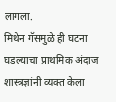लागला.
मिथेन गॅसमुळे ही घटना घडल्याचा प्राथमिक अंदाज शास्त्रज्ञांनी व्यक्त केला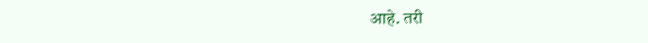आहे. तरी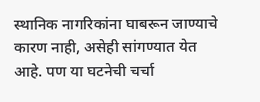स्थानिक नागरिकांना घाबरून जाण्याचे
कारण नाही, असेही सांगण्यात येत आहे. पण या घटनेची चर्चा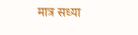मात्र सध्या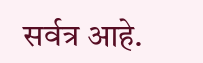सर्वत्र आहे.